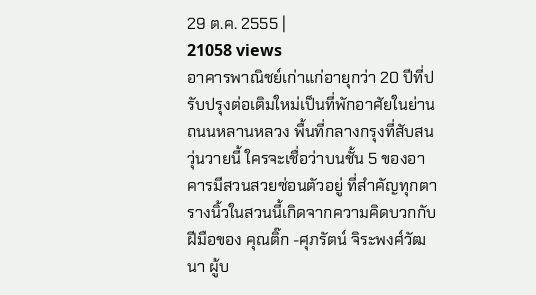29 ต.ค. 2555 |
21058 views
อาคารพาณิชย์เก่าแก่อายุกว่า 20 ปีที่ปรับปรุงต่อเติมใหม่เป็นที่พักอาศัยในย่านถนนหลานหลวง พื้นที่กลางกรุงที่สับสนวุ่นวายนี้ ใครจะเชื่อว่าบนชั้น 5 ของอาคารมีสวนสวยซ่อนตัวอยู่ ที่สำคัญทุกตารางนิ้วในสวนนี้เกิดจากความคิดบวกกับฝีมือของ คุณติ๊ก -ศุภรัตน์ จิระพงศ์วัฒนา ผู้บ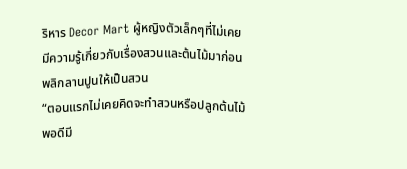ริหาร Decor Mart ผู้หญิงตัวเล็กๆที่ไม่เคยมีความรู้เกี่ยวกับเรื่องสวนและต้นไม้มาก่อน
พลิกลานปูนให้เป็นสวน
“ตอนแรกไม่เคยคิดจะทำสวนหรือปลูกต้นไม้ พอดีมี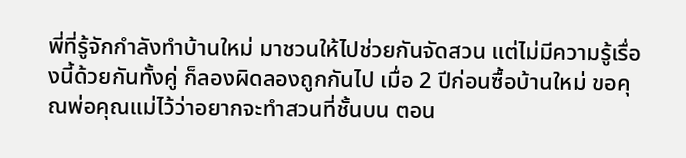พี่ที่รู้จักกำลังทำบ้านใหม่ มาชวนให้ไปช่วยกันจัดสวน แต่ไม่มีความรู้เรื่องนี้ด้วยกันทั้งคู่ ก็ลองผิดลองถูกกันไป เมื่อ 2 ปีก่อนซื้อบ้านใหม่ ขอคุณพ่อคุณแม่ไว้ว่าอยากจะทำสวนที่ชั้นบน ตอน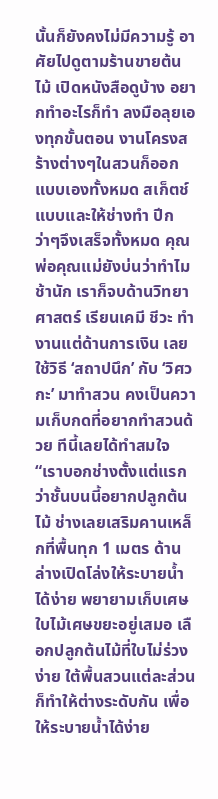นั้นก็ยังคงไม่มีความรู้ อาศัยไปดูตามร้านขายต้นไม้ เปิดหนังสือดูบ้าง อยากทำอะไรก็ทำ ลงมือลุยเองทุกขั้นตอน งานโครงสร้างต่างๆในสวนก็ออกแบบเองทั้งหมด สเก็ตช์แบบและให้ช่างทำ ปีกว่าๆจึงเสร็จทั้งหมด คุณพ่อคุณแม่ยังบ่นว่าทำไมช้านัก เราก็จบด้านวิทยาศาสตร์ เรียนเคมี ชีวะ ทำงานแต่ด้านการเงิน เลยใช้วิธี ‘สถาปนึก’ กับ ‘วิศวกะ’ มาทำสวน คงเป็นความเก็บกดที่อยากทำสวนด้วย ทีนี้เลยได้ทำสมใจ
“เราบอกช่างตั้งแต่แรกว่าชั้นบนนี้อยากปลูกต้นไม้ ช่างเลยเสริมคานเหล็กที่พื้นทุก 1 เมตร ด้านล่างเปิดโล่งให้ระบายน้ำได้ง่าย พยายามเก็บเศษใบไม้เศษขยะอยู่เสมอ เลือกปลูกต้นไม้ที่ใบไม่ร่วงง่าย ใต้พื้นสวนแต่ละส่วนก็ทำให้ต่างระดับกัน เพื่อให้ระบายน้ำได้ง่าย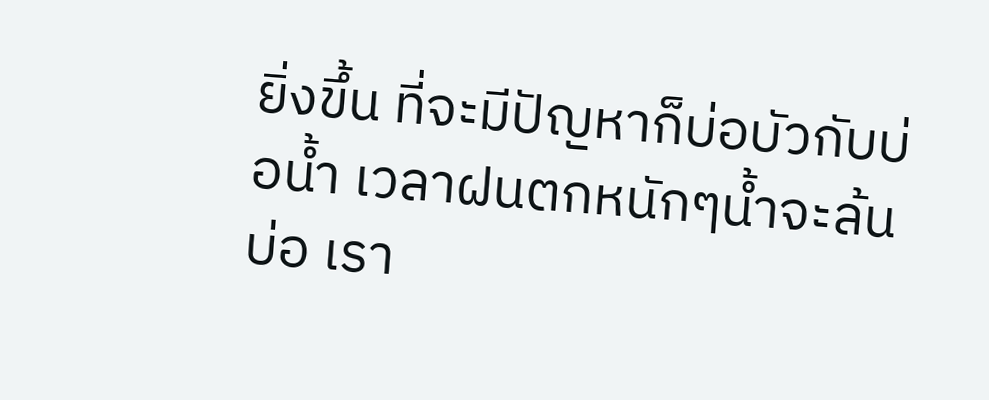ยิ่งขึ้น ที่จะมีปัญหาก็บ่อบัวกับบ่อน้ำ เวลาฝนตกหนักๆน้ำจะล้นบ่อ เรา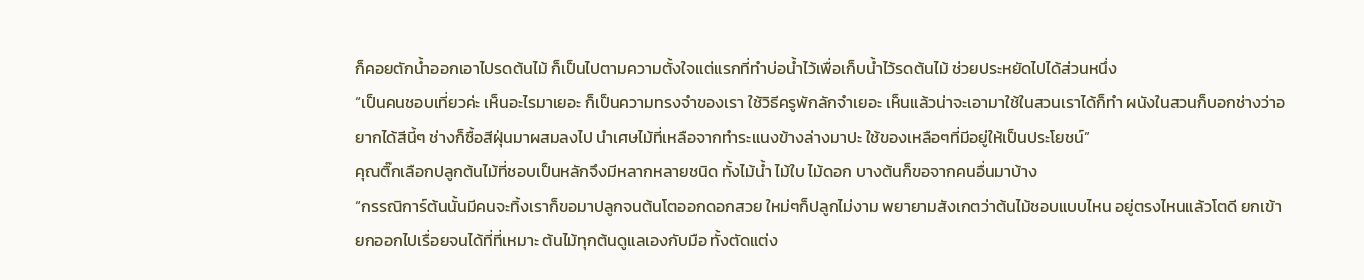ก็คอยตักน้ำออกเอาไปรดต้นไม้ ก็เป็นไปตามความตั้งใจแต่แรกที่ทำบ่อน้ำไว้เพื่อเก็บน้ำไว้รดต้นไม้ ช่วยประหยัดไปได้ส่วนหนึ่ง
“เป็นคนชอบเที่ยวค่ะ เห็นอะไรมาเยอะ ก็เป็นความทรงจำของเรา ใช้วิธีครูพักลักจำเยอะ เห็นแล้วน่าจะเอามาใช้ในสวนเราได้ก็ทำ ผนังในสวนก็บอกช่างว่าอยากได้สีนี้ๆ ช่างก็ซื้อสีฝุ่นมาผสมลงไป นำเศษไม้ที่เหลือจากทำระแนงข้างล่างมาปะ ใช้ของเหลือๆที่มีอยู่ให้เป็นประโยชน์”
คุณติ๊กเลือกปลูกต้นไม้ที่ชอบเป็นหลักจึงมีหลากหลายชนิด ทั้งไม้น้ำ ไม้ใบ ไม้ดอก บางต้นก็ขอจากคนอื่นมาบ้าง
“กรรณิการ์ต้นนั้นมีคนจะทิ้งเราก็ขอมาปลูกจนต้นโตออกดอกสวย ใหม่ๆก็ปลูกไม่งาม พยายามสังเกตว่าต้นไม้ชอบแบบไหน อยู่ตรงไหนแล้วโตดี ยกเข้ายกออกไปเรื่อยจนได้ที่ที่เหมาะ ต้นไม้ทุกต้นดูแลเองกับมือ ทั้งตัดแต่ง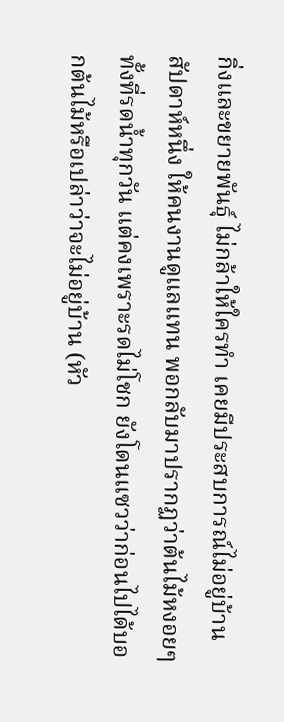กิ่งและขยายพันธุ์ ไม่กล้าให้ใครทำ เคยมีประสบการณ์ไม่อยู่บ้านสัปดาห์หนึ่ง ให้คนงานดูแลแทน พอกลับมาปรากฏว่าต้นไม้หงอยๆ ทั้งที่รดน้ำทุกวัน แต่คงเพราะรดไม่โชก ยังโดนแซวว่าก่อนไปได้บอกต้นไม้หรือเปล่าว่าจะไม่อยู่บ้าน (หัว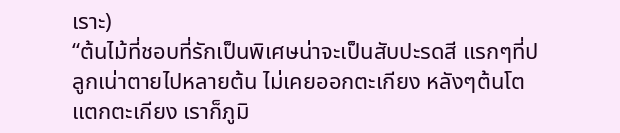เราะ)
“ต้นไม้ที่ชอบที่รักเป็นพิเศษน่าจะเป็นสับปะรดสี แรกๆที่ปลูกเน่าตายไปหลายต้น ไม่เคยออกตะเกียง หลังๆต้นโตแตกตะเกียง เราก็ภูมิ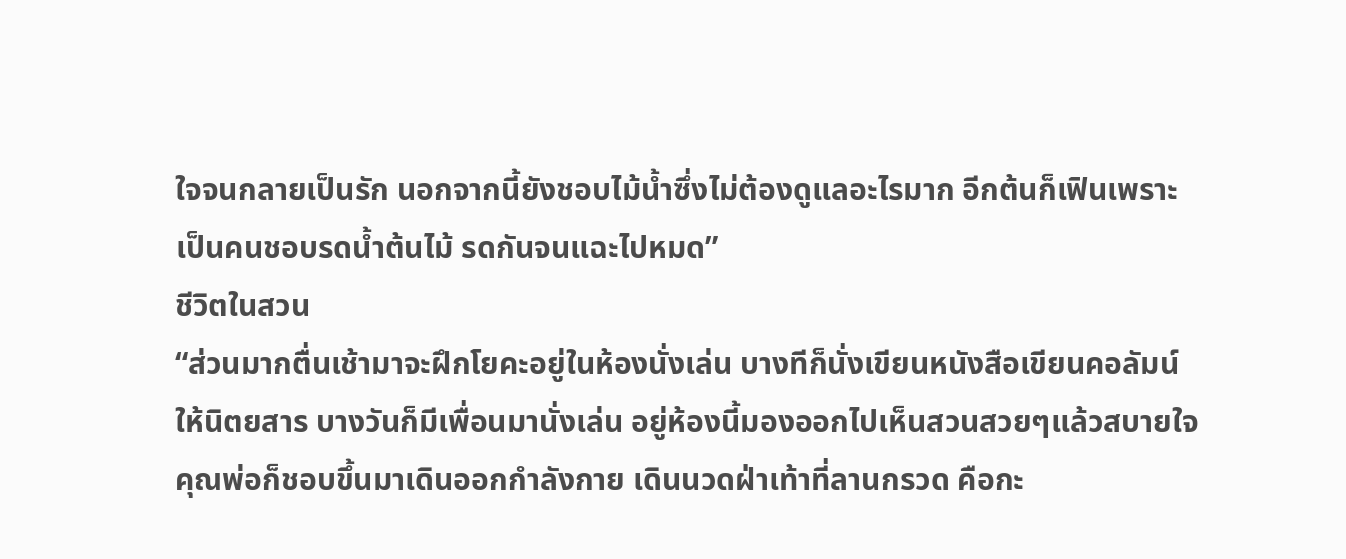ใจจนกลายเป็นรัก นอกจากนี้ยังชอบไม้น้ำซึ่งไม่ต้องดูแลอะไรมาก อีกต้นก็เฟินเพราะเป็นคนชอบรดน้ำต้นไม้ รดกันจนแฉะไปหมด”
ชีวิตในสวน
“ส่วนมากตื่นเช้ามาจะฝึกโยคะอยู่ในห้องนั่งเล่น บางทีก็นั่งเขียนหนังสือเขียนคอลัมน์ให้นิตยสาร บางวันก็มีเพื่อนมานั่งเล่น อยู่ห้องนี้มองออกไปเห็นสวนสวยๆแล้วสบายใจ คุณพ่อก็ชอบขึ้นมาเดินออกกำลังกาย เดินนวดฝ่าเท้าที่ลานกรวด คือกะ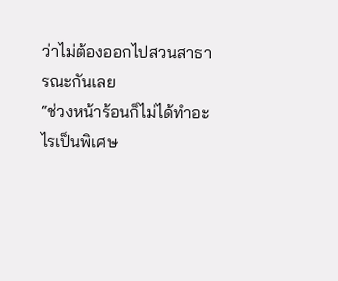ว่าไม่ต้องออกไปสวนสาธารณะกันเลย
“ช่วงหน้าร้อนก็ไม่ได้ทำอะไรเป็นพิเศษ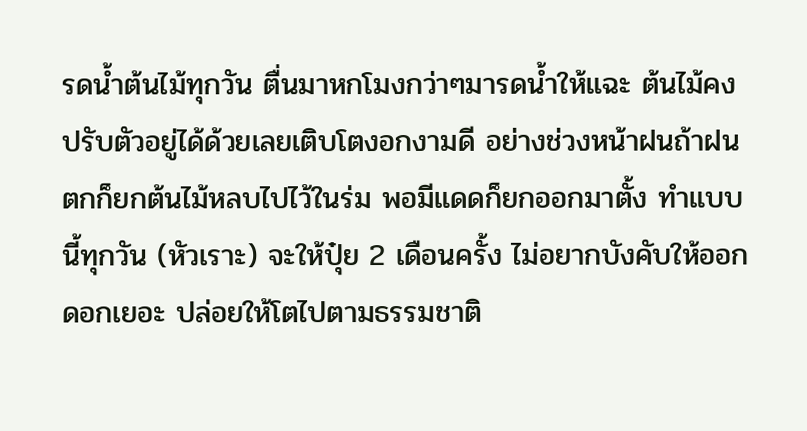รดน้ำต้นไม้ทุกวัน ตื่นมาหกโมงกว่าๆมารดน้ำให้แฉะ ต้นไม้คงปรับตัวอยู่ได้ด้วยเลยเติบโตงอกงามดี อย่างช่วงหน้าฝนถ้าฝนตกก็ยกต้นไม้หลบไปไว้ในร่ม พอมีแดดก็ยกออกมาตั้ง ทำแบบนี้ทุกวัน (หัวเราะ) จะให้ปุ๋ย 2 เดือนครั้ง ไม่อยากบังคับให้ออกดอกเยอะ ปล่อยให้โตไปตามธรรมชาติ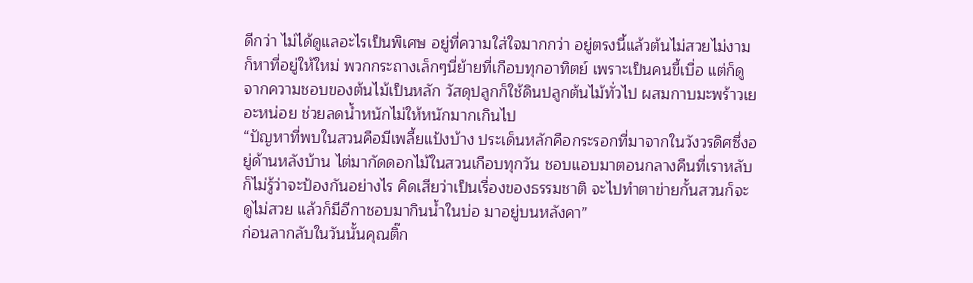ดีกว่า ไม่ได้ดูแลอะไรเป็นพิเศษ อยู่ที่ความใส่ใจมากกว่า อยู่ตรงนี้แล้วต้นไม่สวยไม่งาม ก็หาที่อยู่ให้ใหม่ พวกกระถางเล็กๆนี่ย้ายที่เกือบทุกอาทิตย์ เพราะเป็นคนขี้เบื่อ แต่ก็ดูจากความชอบของต้นไม้เป็นหลัก วัสดุปลูกก็ใช้ดินปลูกต้นไม้ทั่วไป ผสมกาบมะพร้าวเยอะหน่อย ช่วยลดน้ำหนักไม่ให้หนักมากเกินไป
“ปัญหาที่พบในสวนคือมีเพลี้ยแป้งบ้าง ประเด็นหลักคือกระรอกที่มาจากในวังวรดิศซึ่งอยู่ด้านหลังบ้าน ไต่มากัดดอกไม้ในสวนเกือบทุกวัน ชอบแอบมาตอนกลางคืนที่เราหลับ ก็ไม่รู้ว่าจะป้องกันอย่างไร คิดเสียว่าเป็นเรื่องของธรรมชาติ จะไปทำตาข่ายกั้นสวนก็จะดูไม่สวย แล้วก็มีอีกาชอบมากินน้ำในบ่อ มาอยู่บนหลังคา”
ก่อนลากลับในวันนั้นคุณติ๊ก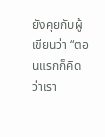ยังคุยกับผู้เขียนว่า “ตอนแรกก็คิดว่าเรา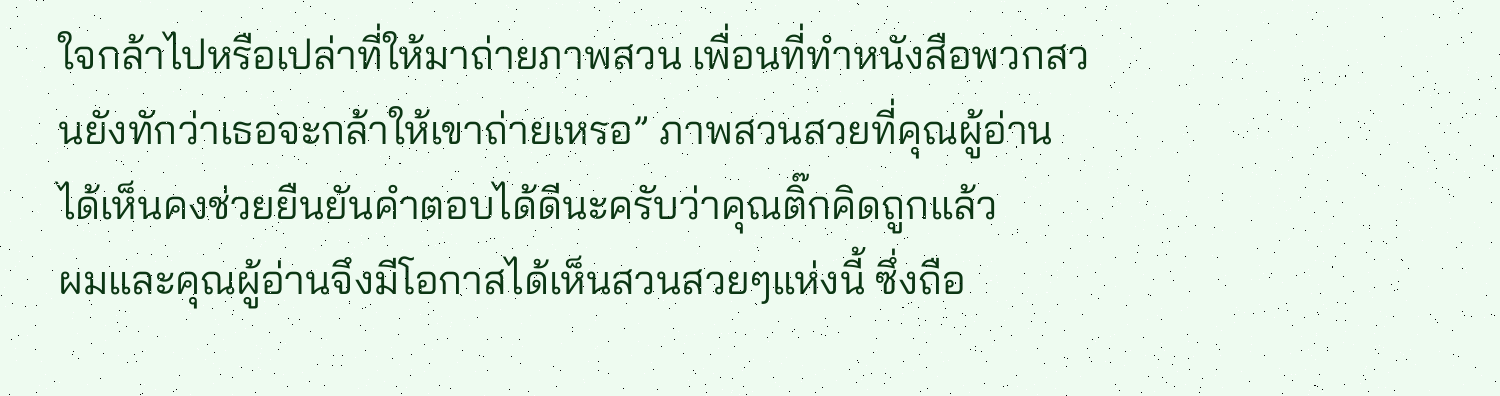ใจกล้าไปหรือเปล่าที่ให้มาถ่ายภาพสวน เพื่อนที่ทำหนังสือพวกสวนยังทักว่าเธอจะกล้าให้เขาถ่ายเหรอ” ภาพสวนสวยที่คุณผู้อ่านได้เห็นคงช่วยยืนยันคำตอบได้ดีนะครับว่าคุณติ๊กคิดถูกแล้ว
ผมและคุณผู้อ่านจึงมีโอกาสได้เห็นสวนสวยๆแห่งนี้ ซึ่งถือ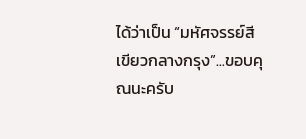ได้ว่าเป็น “มหัศจรรย์สีเขียวกลางกรุง”...ขอบคุณนะครับ